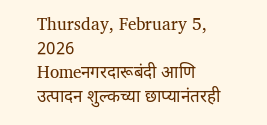Thursday, February 5, 2026
Homeनगरदारूबंदी आणि उत्पादन शुल्कच्या छाप्यानंतरही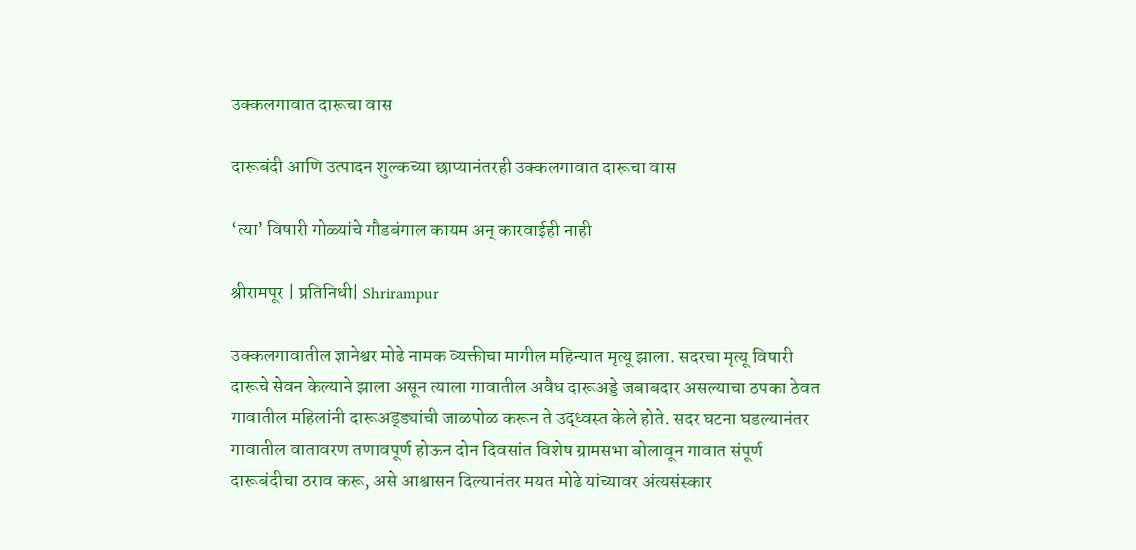उक्कलगावात दारूचा वास

दारूबंदी आणि उत्पादन शुल्कच्या छाप्यानंतरही उक्कलगावात दारूचा वास

‘त्या’ विषारी गोळ्यांचे गौडबंगाल कायम अन् कारवाईही नाही

श्रीरामपूर | प्रतिनिधी| Shrirampur

उक्कलगावातील ज्ञानेश्वर मोढे नामक व्यक्तीचा मागील महिन्यात मृत्यू झाला. सदरचा मृत्यू विषारी दारूचे सेवन केल्याने झाला असून त्याला गावातील अवैध दारूअड्डे जबाबदार असल्याचा ठपका ठेवत गावातील महिलांनी दारूअड्ड्यांची जाळपोळ करून ते उद्ध्वस्त केले होते. सदर घटना घडल्यानंतर गावातील वातावरण तणावपूर्ण होऊन दोन दिवसांत विशेष ग्रामसभा बोलावून गावात संपूर्ण दारूबंदीचा ठराव करू, असे आश्वासन दिल्यानंतर मयत मोढे यांच्यावर अंत्यसंस्कार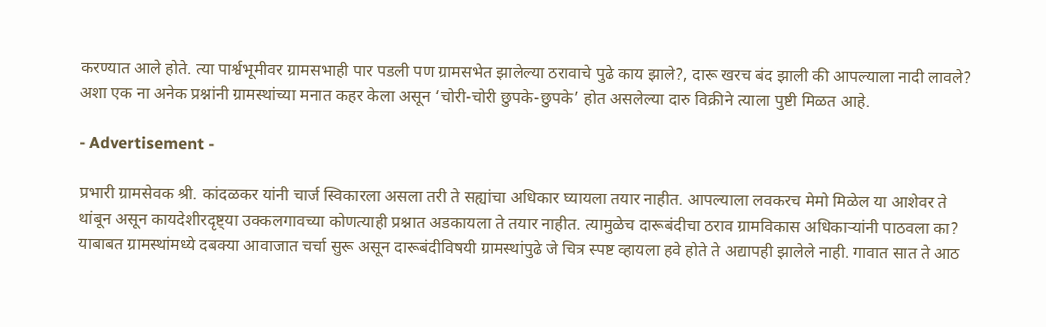करण्यात आले होते. त्या पार्श्वभूमीवर ग्रामसभाही पार पडली पण ग्रामसभेत झालेल्या ठरावाचे पुढे काय झाले?, दारू खरच बंद झाली की आपल्याला नादी लावले? अशा एक ना अनेक प्रश्नांनी ग्रामस्थांच्या मनात कहर केला असून ‘चोरी-चोरी छुपके-छुपके’ होत असलेल्या दारु विक्रीने त्याला पुष्टी मिळत आहे.

- Advertisement -

प्रभारी ग्रामसेवक श्री. कांदळकर यांनी चार्ज स्विकारला असला तरी ते सह्यांचा अधिकार घ्यायला तयार नाहीत. आपल्याला लवकरच मेमो मिळेल या आशेवर ते थांबून असून कायदेशीरदृष्ट्या उक्कलगावच्या कोणत्याही प्रश्नात अडकायला ते तयार नाहीत. त्यामुळेच दारूबंदीचा ठराव ग्रामविकास अधिकार्‍यांनी पाठवला का? याबाबत ग्रामस्थांमध्ये दबक्या आवाजात चर्चा सुरू असून दारूबंदीविषयी ग्रामस्थांपुढे जे चित्र स्पष्ट व्हायला हवे होते ते अद्यापही झालेले नाही. गावात सात ते आठ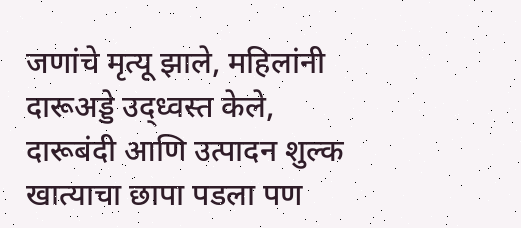जणांचे मृत्यू झाले, महिलांनी दारूअड्डे उद्ध्वस्त केले, दारूबंदी आणि उत्पादन शुल्क खात्याचा छापा पडला पण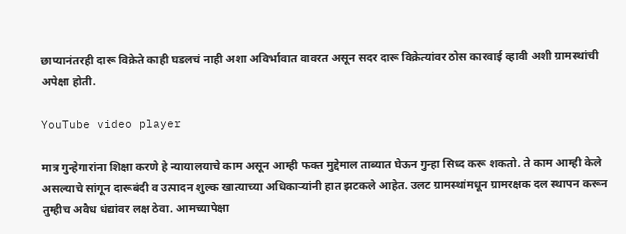छाप्यानंतरही दारू विक्रेते काही घडलचं नाही अशा अविर्भावात वावरत असून सदर दारू विक्रेत्यांवर ठोस कारवाई व्हावी अशी ग्रामस्थांची अपेक्षा होती.

YouTube video player

मात्र गुन्हेगारांना शिक्षा करणे हे न्यायालयाचे काम असून आम्ही फक्त मुद्देमाल ताब्यात घेऊन गुन्हा सिध्द करू शकतो. ते काम आम्ही केले असल्याचे सांगून दारूबंदी व उत्पादन शुल्क खात्याच्या अधिकार्‍यांनी हात झटकले आहेत. उलट ग्रामस्थांमधून ग्रामरक्षक दल स्थापन करून तुम्हीच अवैध धंद्यांवर लक्ष ठेवा. आमच्यापेक्षा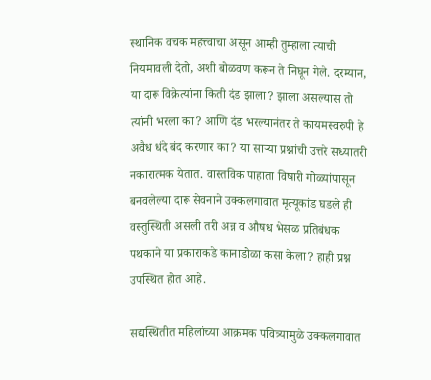स्थानिक वचक महत्त्वाचा असून आम्ही तुम्हाला त्याची नियमावली देतो, अशी बोळवण करून ते निघून गेले. दरम्यान, या दारू विक्रेत्यांना किती दंड झाला? झाला असल्यास तो त्यांनी भरला का? आणि दंड भरल्यानंतर ते कायमस्वरुपी हे अवैध धंदे बंद करणार का? या सार्‍या प्रश्नांची उत्तरे सध्यातरी नकारात्मक येतात. वास्तविक पाहाता विषारी गोळ्यांपासून बनवलेल्या दारू सेवनाने उक्कलगावात मृत्यूकांड घडले ही वस्तुस्थिती असली तरी अन्न व औषध भेसळ प्रतिबंधक पथकाने या प्रकाराकडे कानाडोळा कसा केला? हाही प्रश्न उपस्थित होत आहे.

सद्यस्थितीत महिलांच्या आक्रमक पवित्र्यामुळे उक्कलगावात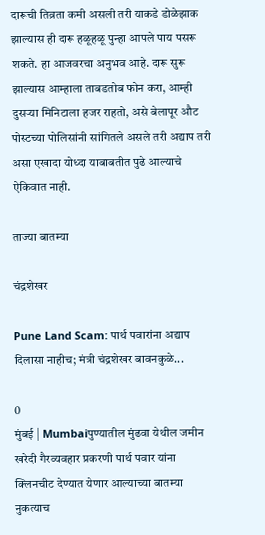दारूची तिव्रता कमी असली तरी याकडे डोळेझाक झाल्यास ही दारू हळूहळू पुन्हा आपले पाय पसरू शकते. हा आजवरचा अनुभव आहे. दारू सुरू झाल्यास आम्हाला ताबडतोब फोन करा, आम्ही दुसर्‍या मिनिटाला हजर राहतो, असे बेलापूर औट पोस्टच्या पोलिसांनी सांगितले असले तरी अद्याप तरी असा एखादा योध्दा याबाबतीत पुढे आल्याचे ऐकिवात नाही.

ताज्या बातम्या

चंद्रशेखर

Pune Land Scam: पार्थ पवारांना अद्याप दिलासा नाहीच; मंत्री चंद्रशेखर बावनकुळे...

0
मुंबई | Mumbaiपुण्यातील मुंढवा येथील जमीन खरेदी गैरव्यवहार प्रकरणी पार्थ पवार यांना क्लिनचीट देण्यात येणार आल्याच्या बातम्या नुकत्याच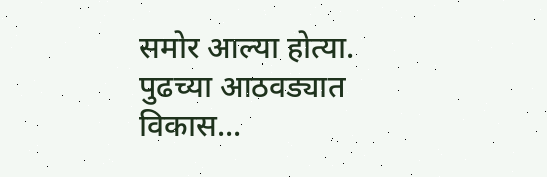समोर आल्या होत्या. पुढच्या आठवड्यात विकास...